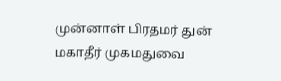முன்னாள் பிரதமர் துன் மகாதீர் முகமதுவை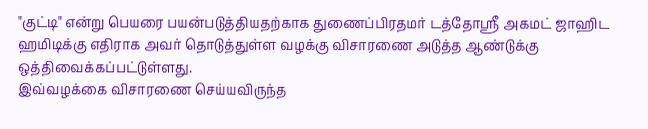"குட்டி" என்று பெயரை பயன்படுத்தியதற்காக துணைப்பிரதமர் டத்தோஸ்ரீ அகமட் ஜாஹிட ஹமிடிக்கு எதிராக அவர் தொடுத்துள்ள வழக்கு விசாரணை அடுத்த ஆண்டுக்கு ஒத்திவைக்கப்பட்டுள்ளது.
இவ்வழக்கை விசாரணை செய்யவிருந்த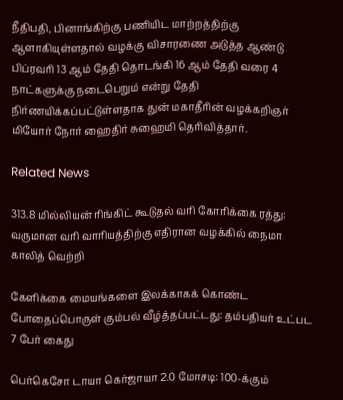நீதிபதி, பினாங்கிற்கு பணியிட மாற்றத்திற்கு ஆளாகியுள்ளதால் வழக்கு விசாரணை அடுத்த ஆண்டு பிப்ரவரி 13 ஆம் தேதி தொடங்கி 16 ஆம் தேதி வரை 4 நாட்களுக்கு நடைபெறும் என்று தேதி நிர்ணயிக்கப்பட்டுள்ளதாக துன் மகாதீரின் வழக்கறிஞர் மியோர் நோர் ஹைதிர் சுஹைமி தெரிவித்தார்.

Related News

313.8 மில்லியன் ரிங்கிட் கூடுதல் வரி கோரிக்கை ரத்து: வருமான வரி வாரியத்திற்கு எதிரான வழக்கில் நைமா காலித் வெற்றி

கேளிக்கை மையங்களை இலக்காகக் கொண்ட போதைப்பொருள் கும்பல் வீழ்த்தப்பட்டது: தம்பதியர் உட்பட 7 பேர் கைது

பெர்கெசோ டாயா கெர்ஜாயா 2.0 மோசடி: 100-க்கும்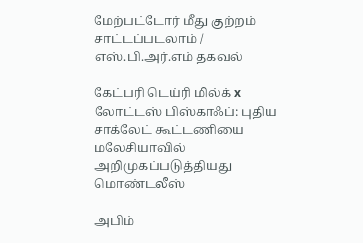மேற்பட்டோர் மீது குற்றம் சாட்டப்படலாம் / எஸ்.பி.அர்.எம் தகவல்

கேட்பரி டெய்ரி மில்க் x லோட்டஸ் பிஸ்காஃப்: புதிய சாக்லேட் கூட்டணியை மலேசியாவில் அறிமுகப்படுத்தியது மொண்டலீஸ்

அபிம்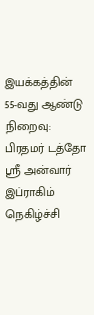இயக்கத்தின் 55-வது ஆண்டு நிறைவு: பிரதமர் டத்தோ ஸ்ரீ அன்வார் இப்ராகிம் நெகிழ்ச்சி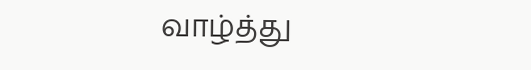வாழ்த்து